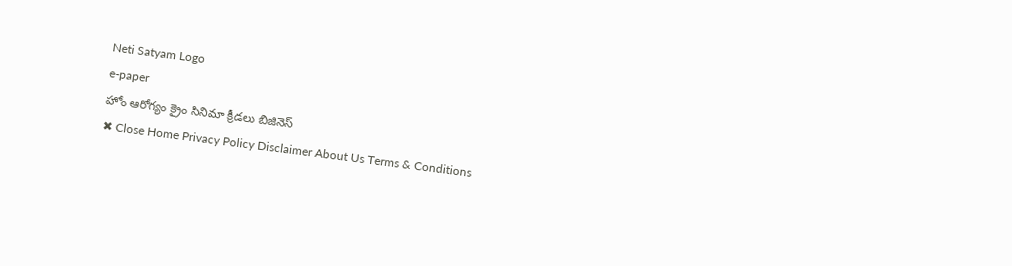Neti Satyam Logo
e-paper
హోం ఆరోగ్యం క్రైం సినిమా క్రీడలు బిజినెస్
✖ Close Home Privacy Policy Disclaimer About Us Terms & Conditions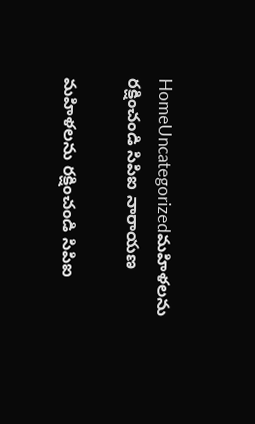HomeUncategorizedమహిళలను రక్షించండి సిపిఐ నారాయణ

మహిళలను రక్షించండి సిపిఐ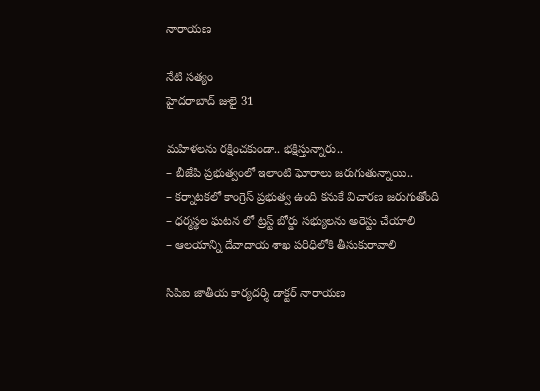నారాయణ

నేటి సత్యం
హైదరాబాద్ జులై 31

మహిళలను రక్షించకుండా.. భక్షిస్తున్నారు..
– బీజేపి ప్రభుత్వంలో ఇలాంటి ఘోరాలు జరుగుతున్నాయి..
– కర్నాటకలో కాంగ్రెస్ ప్రభుత్వ ఉంది కనుకే విచారణ జరుగుతోంది
– ధర్మస్థల ఘటన లో ట్రస్ట్ బోర్డు సభ్యులను అరెస్టు చేయాలి
– ఆలయాన్ని దేవాదాయ శాఖ పరిధిలోకి తీసుకురావాలి

సిపిఐ జాతీయ కార్యదర్శి డాక్టర్ నారాయణ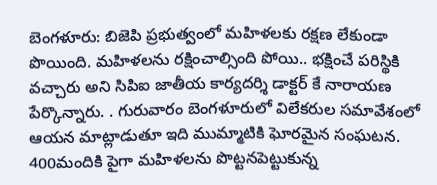బెంగళూరు: బిజెపి ప్రభుత్వంలో మహిళలకు రక్షణ లేకుండా పొయింది. మహిళలను రక్షించాల్సింది పోయి.. భక్షించే పరిస్థికి వచ్చారు అని సిపిఐ జాతీయ కార్యదర్శి డాక్టర్ కే నారాయణ పేర్కొన్నారు. . గురువారం బెంగళూరులో విలేకరుల సమావేశంలో ఆయన మాట్లాడుతూ ఇది ముమ్మాటికి ఘోరమైన సంఘటన. 400మందికి పైగా మహిళలను పొట్టనపెట్టుకున్న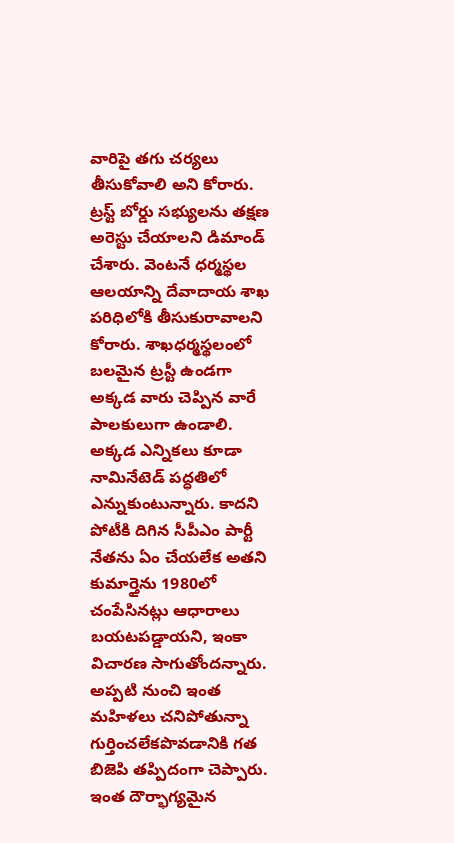వారిపై తగు చర్యలు తీసుకోవాలి అని కోరారు. ట్రస్ట్ బోర్డు సభ్యులను తక్షణ అరెస్టు చేయాలని డిమాండ్ చేశారు. వెంటనే ధర్మస్థల ఆలయాన్ని దేవాదాయ శాఖ పరిధిలోకి తీసుకురావాలని కోరారు. శాఖధర్మస్థలంలో బలమైన ట్రస్టీ ఉండగా అక్కడ వారు చెప్పిన వారే పాలకులుగా ఉండాలి. అక్కడ ఎన్నికలు కూడా నామినేటెడ్ పద్ధతిలో ఎన్నుకుంటున్నారు. కాదని పోటీకి దిగిన సీపీఎం పార్టీ నేతను ఏం చేయలేక అతని కుమార్తైను 1980లో చంపేసినట్లు ఆధారాలు బయటపడ్డాయని, ఇంకా విచారణ సాగుతోందన్నారు. అప్పటి నుంచి ఇంత మహిళలు చనిపోతున్నా గుర్తించలేకపొవడానికి గత బిజెపి తప్పిదంగా చెప్పారు. ఇంత దౌర్భాగ్యమైన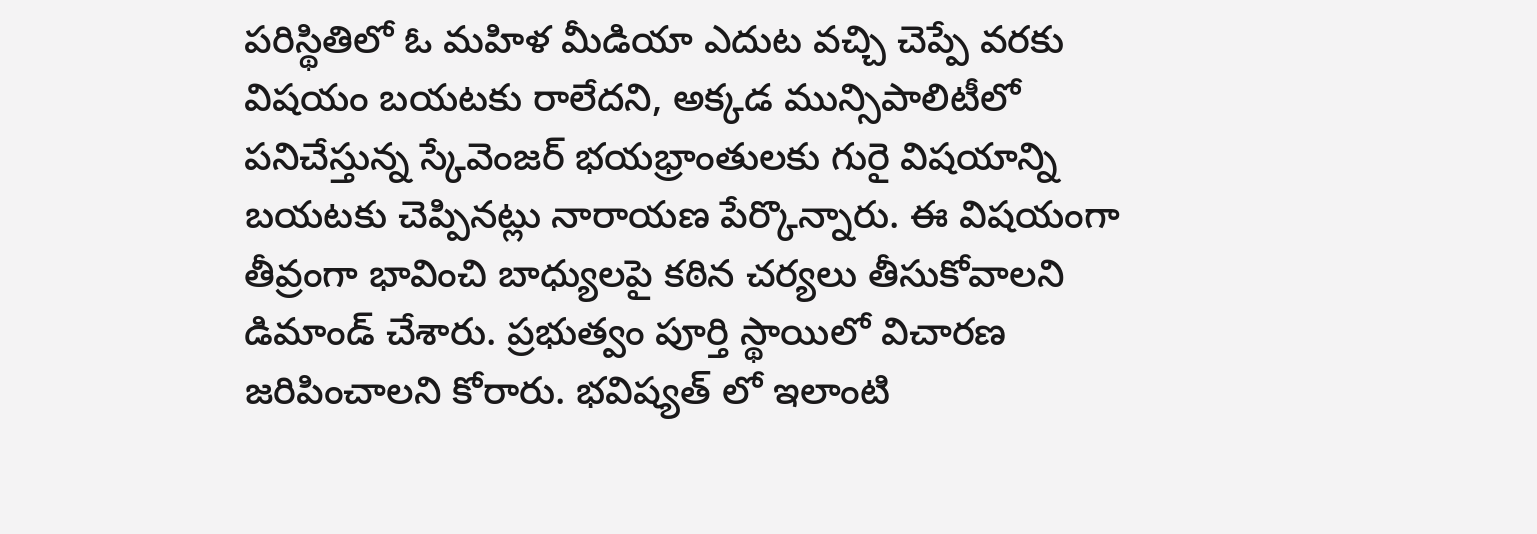పరిస్థితిలో ఓ మహిళ మీడియా ఎదుట వచ్చి చెప్పే వరకు విషయం బయటకు రాలేదని, అక్కడ మున్సిపాలిటీలో పనిచేస్తున్న స్కేవెంజర్ భయభ్రాంతులకు గురై విషయాన్ని బయటకు చెప్పినట్లు నారాయణ పేర్కొన్నారు. ఈ విషయంగా తీవ్రంగా భావించి బాధ్యులపై కఠిన చర్యలు తీసుకోవాలని డిమాండ్ చేశారు. ప్రభుత్వం పూర్తి స్థాయిలో విచారణ జరిపించాలని కోరారు. భవిష్యత్ లో ఇలాంటి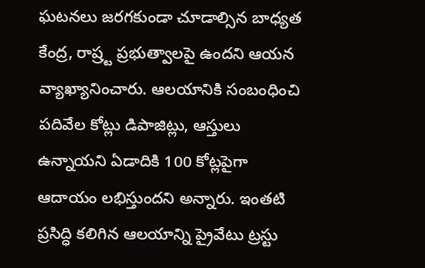ఘటనలు జరగకుండా చూడాల్సిన బాధ్యత కేంద్ర, రాష్ర్ట ప్రభుత్వాలపై ఉందని ఆయన వ్యాఖ్యానించారు. ఆలయానికి సంబంధించి పదివేల కోట్లు డిపాజిట్లు, ఆస్తులు ఉన్నాయని ఏడాదికి 100 కోట్లపైగా ఆదాయం లభిస్తుందని అన్నారు. ఇంతటి ప్రసిద్ధి కలిగిన ఆలయాన్ని ప్రైవేటు ట్రస్టు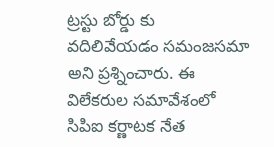ట్రస్టు బోర్డు కు వదిలివేయడం సమంజసమా అని ప్రశ్నించారు. ఈ విలేకరుల సమావేశంలో సిపిఐ కర్ణాటక నేత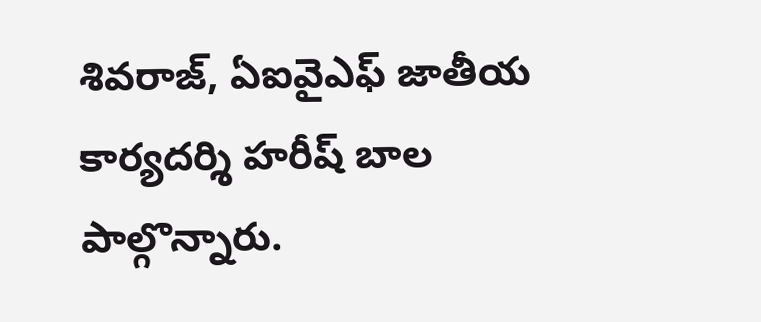శివరాజ్, ఏఐవైఎఫ్ జాతీయ కార్యదర్శి హరీష్ బాల పాల్గొన్నారు.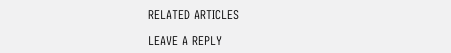RELATED ARTICLES

LEAVE A REPLY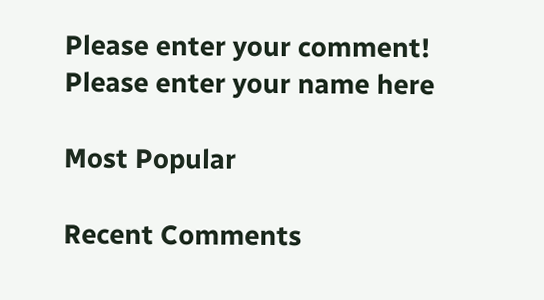Please enter your comment!
Please enter your name here

Most Popular

Recent Comments